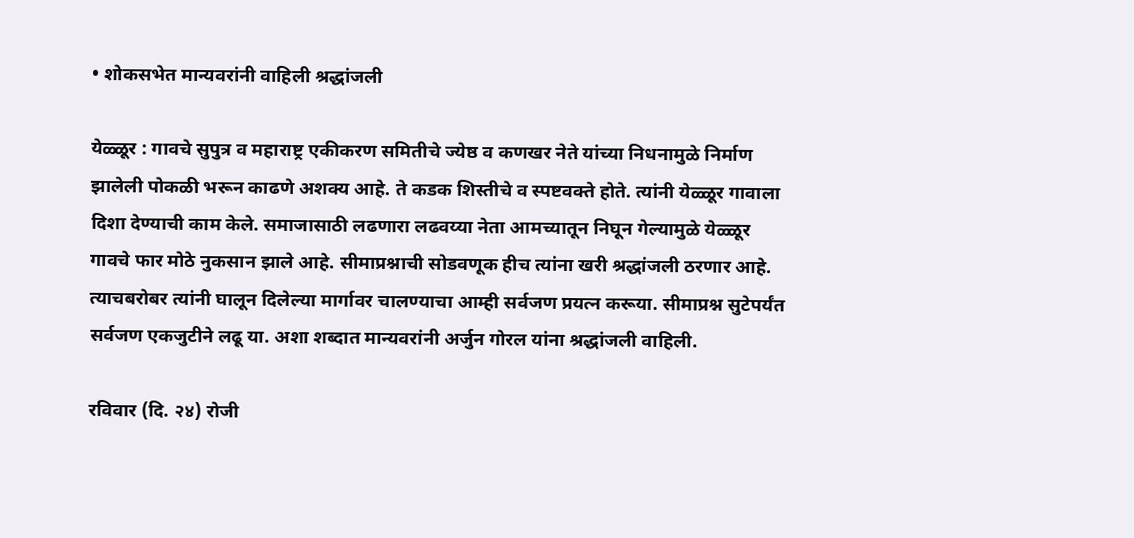• शोकसभेत मान्यवरांनी वाहिली श्रद्धांजली

येळ्ळूर : गावचे सुपुत्र व महाराष्ट्र एकीकरण समितीचे ज्येष्ठ व कणखर नेते यांच्या निधनामुळे निर्माण झालेली पोकळी भरून काढणे अशक्य आहे. ते कडक शिस्तीचे व स्पष्टवक्ते होते. त्यांनी येळ्ळूर गावाला दिशा देण्याची काम केले. समाजासाठी लढणारा लढवय्या नेता आमच्यातून निघून गेल्यामुळे येळ्ळूर गावचे फार मोठे नुकसान झाले आहे. सीमाप्रश्नाची सोडवणूक हीच त्यांना खरी श्रद्धांजली ठरणार आहे. त्याचबरोबर त्यांनी घालून दिलेल्या मार्गावर चालण्याचा आम्ही सर्वजण प्रयत्न करूया. सीमाप्रश्न सुटेपर्यंत सर्वजण एकजुटीने लढू या. अशा शब्दात मान्यवरांनी अर्जुन गोरल यांना श्रद्धांजली वाहिली.

रविवार (दि. २४) रोजी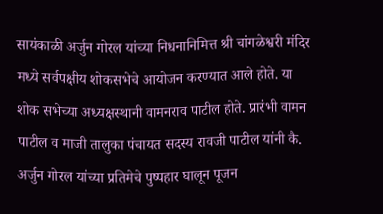सायंकाळी अर्जुन गोरल यांच्या निधनानिमित्त श्री चांगळेश्वरी मंदिर मध्ये सर्वपक्षीय शोकसभेचे आयोजन करण्यात आले होते. या शोक सभेच्या अध्यक्षस्थानी वामनराव पाटील होते. प्रारंभी वामन पाटील व माजी तालुका पंचायत सदस्य रावजी पाटील यांनी कै. अर्जुन गोरल यांच्या प्रतिमेचे पुष्पहार घालून पूजन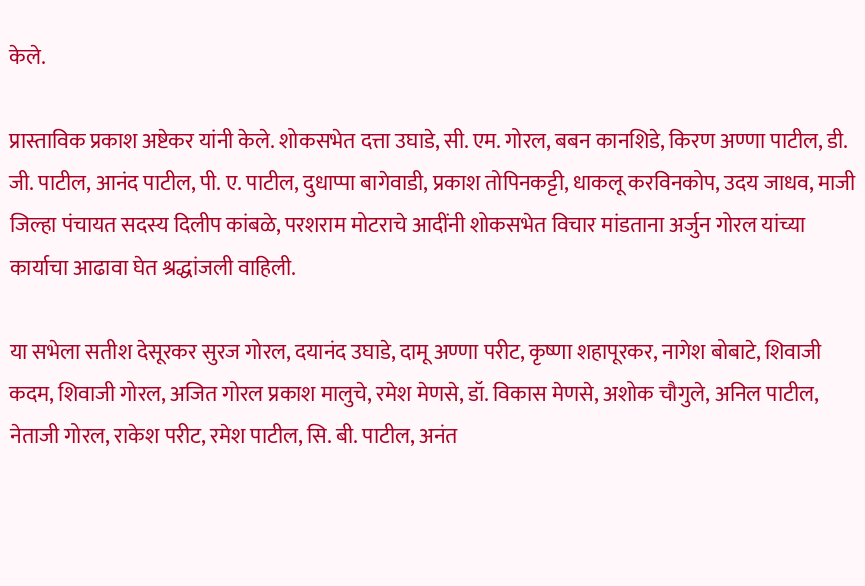केले.

प्रास्ताविक प्रकाश अष्टेकर यांनी केले. शोकसभेत दत्ता उघाडे, सी. एम. गोरल, बबन कानशिडे, किरण अण्णा पाटील, डी. जी. पाटील, आनंद पाटील, पी. ए. पाटील, दुधाप्पा बागेवाडी, प्रकाश तोपिनकट्टी, धाकलू करविनकोप, उदय जाधव, माजी जिल्हा पंचायत सदस्य दिलीप कांबळे, परशराम मोटराचे आदींनी शोकसभेत विचार मांडताना अर्जुन गोरल यांच्या कार्याचा आढावा घेत श्रद्धांजली वाहिली.

या सभेला सतीश देसूरकर सुरज गोरल, दयानंद उघाडे, दामू अण्णा परीट, कृष्णा शहापूरकर, नागेश बोबाटे, शिवाजी कदम, शिवाजी गोरल, अजित गोरल प्रकाश मालुचे, रमेश मेणसे, डॉ. विकास मेणसे, अशोक चौगुले, अनिल पाटील, नेताजी गोरल, राकेश परीट, रमेश पाटील, सि. बी. पाटील, अनंत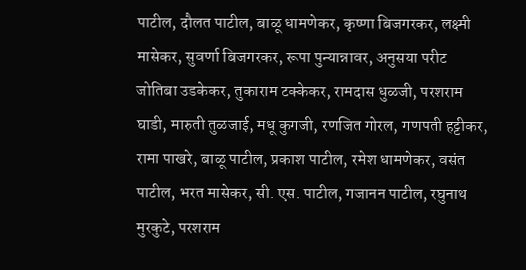पाटील, दौलत पाटील, बाळू धामणेकर, कृष्णा बिजगरकर, लक्ष्मी मासेकर, सुवर्णा बिजगरकर, रूपा पुन्यान्नावर, अनुसया परीट जोतिबा उडकेकर, तुकाराम टक्केकर, रामदास धुळजी, परशराम घाडी, मारुती तुळजाई, मधू कुगजी, रणजित गोरल, गणपती हट्टीकर, रामा पाखरे, बाळू पाटील, प्रकाश पाटील, रमेश धामणेकर, वसंत पाटील, भरत मासेकर, सी. एस. पाटील, गजानन पाटील, रघुनाथ मुरकुटे, परशराम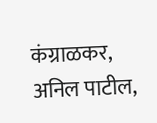कंग्राळकर, अनिल पाटील,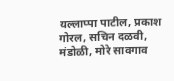यल्लाप्पा पाटील, प्रकाश गोरल, सचिन दळवी, मंडोळी, मोरे सावगाव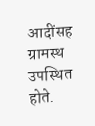आदींसह ग्रामस्थ उपस्थित होते.